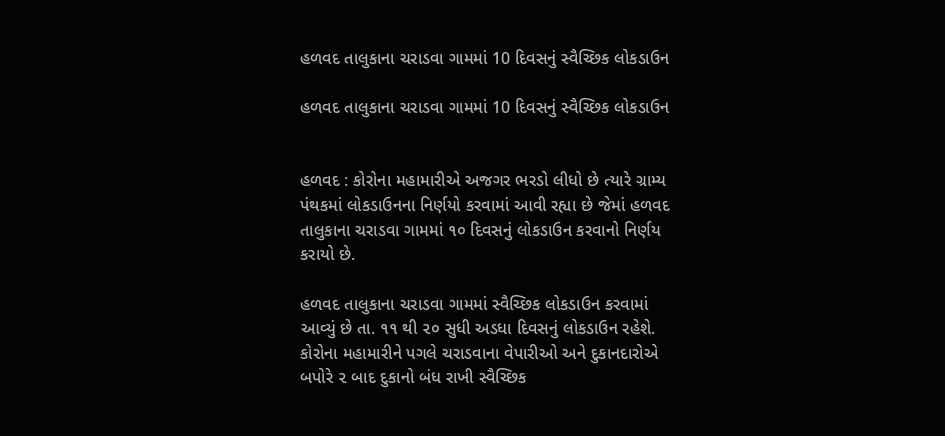હળવદ તાલુકાના ચરાડવા ગામમાં 10 દિવસનું સ્વૈચ્છિક લોકડાઉન

હળવદ તાલુકાના ચરાડવા ગામમાં 10 દિવસનું સ્વૈચ્છિક લોકડાઉન


હળવદ : કોરોના મહામારીએ અજગર ભરડો લીધો છે ત્યારે ગ્રામ્ય પંથકમાં લોકડાઉનના નિર્ણયો કરવામાં આવી રહ્યા છે જેમાં હળવદ તાલુકાના ચરાડવા ગામમાં ૧૦ દિવસનું લોકડાઉન કરવાનો નિર્ણય કરાયો છે.

હળવદ તાલુકાના ચરાડવા ગામમાં સ્વૈચ્છિક લોકડાઉન કરવામાં આવ્યું છે તા. ૧૧ થી ૨૦ સુધી અડધા દિવસનું લોકડાઉન રહેશે. કોરોના મહામારીને પગલે ચરાડવાના વેપારીઓ અને દુકાનદારોએ બપોરે ૨ બાદ દુકાનો બંધ રાખી સ્વૈચ્છિક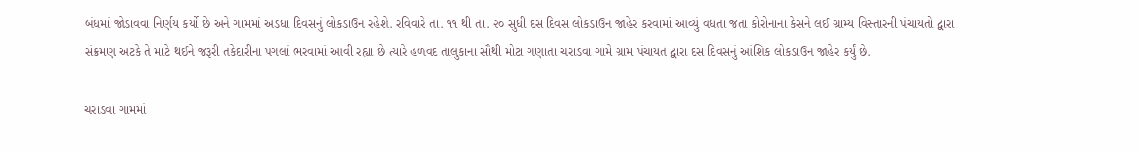બંધમાં જોડાવવા નિર્ણય કર્યો છે અને ગામમાં અડધા દિવસનું લોકડાઉન રહેશે. રવિવારે તા. ૧૧ થી તા. ૨૦ સુધી દસ દિવસ લોકડાઉન જાહેર કરવામાં આવ્યું વધતા જતા કોરોનાના કેસને લઈ ગ્રામ્ય વિસ્તારની પંચાયતો દ્વારા સંક્રમણ અટકે તે માટે થઈને જરૂરી તકેદારીના પગલાં ભરવામાં આવી રહ્યા છે ત્યારે હળવદ તાલુકાના સૌથી મોટા ગણાતા ચરાડવા ગામે ગ્રામ પંચાયત દ્વારા દસ દિવસનું આંશિક લોકડાઉન જાહેર કર્યું છે.

ચરાડવા ગામમાં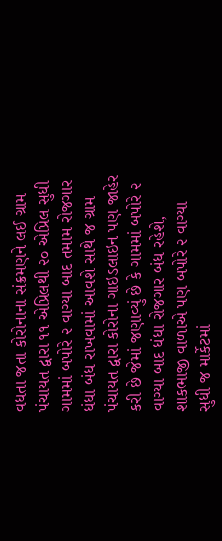વધતા જતા કોરોનાના સંક્રમણને લઈ ગ્રામ પંચાયત દ્વારા ૧૧ એપ્રિલથી ૨૦ એપ્રિલ સુધી ગામમાં બપોરે ૨ વાગ્યા બાદ તમામ રોજગાર ધંધા બંધ રાખવામાં આવશે સાથે જ ગ્રામ પંચાયત દ્વારા કોરોના ગાઇડલાઇન પણ જાહેર કરી છે જેમાં જણાવ્યું છે કે ગામમાં બપોરે ૨ વાગ્યા બાદ ધંધા રોજગાર બંધ રહેશે, શાકભાજી વાળાએ પણ બપોરે ૨ વાગ્યા સુધી જ માર્કેટમાં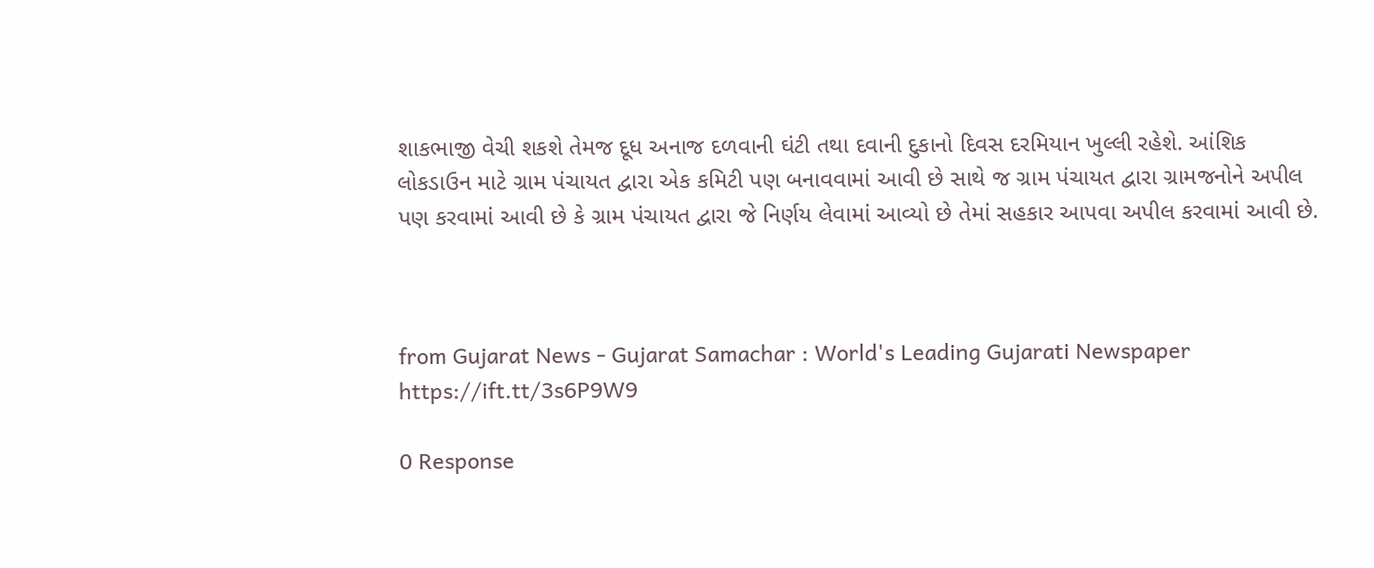શાકભાજી વેચી શકશે તેમજ દૂધ અનાજ દળવાની ઘંટી તથા દવાની દુકાનો દિવસ દરમિયાન ખુલ્લી રહેશે. આંશિક લોકડાઉન માટે ગ્રામ પંચાયત દ્વારા એક કમિટી પણ બનાવવામાં આવી છે સાથે જ ગ્રામ પંચાયત દ્વારા ગ્રામજનોને અપીલ પણ કરવામાં આવી છે કે ગ્રામ પંચાયત દ્વારા જે નિર્ણય લેવામાં આવ્યો છે તેમાં સહકાર આપવા અપીલ કરવામાં આવી છે.



from Gujarat News - Gujarat Samachar : World's Leading Gujarati Newspaper https://ift.tt/3s6P9W9

0 Response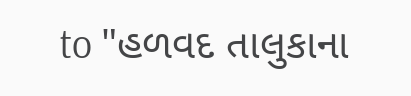to "હળવદ તાલુકાના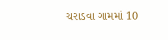ચરાડવા ગામમાં 10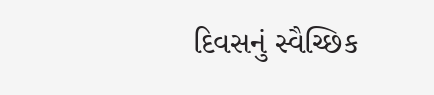દિવસનું સ્વૈચ્છિક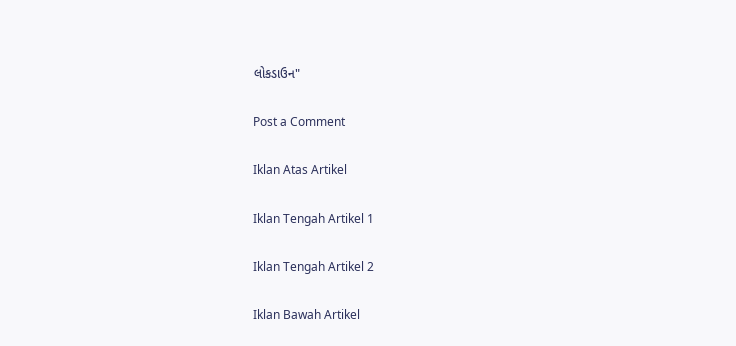લોકડાઉન"

Post a Comment

Iklan Atas Artikel

Iklan Tengah Artikel 1

Iklan Tengah Artikel 2

Iklan Bawah Artikel